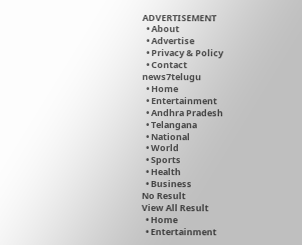ADVERTISEMENT
  • About
  • Advertise
  • Privacy & Policy
  • Contact
news7telugu
  • Home
  • Entertainment
  • Andhra Pradesh
  • Telangana
  • National
  • World
  • Sports
  • Health
  • Business
No Result
View All Result
  • Home
  • Entertainment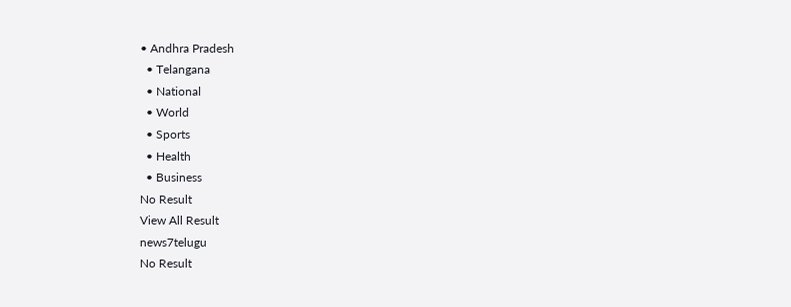• Andhra Pradesh
  • Telangana
  • National
  • World
  • Sports
  • Health
  • Business
No Result
View All Result
news7telugu
No Result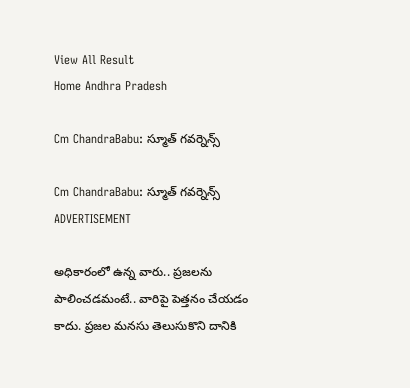View All Result
Home Andhra Pradesh

Cm ChandraBabu: స్మూత్ గవర్నెన్స్‌

Cm ChandraBabu: స్మూత్ గవర్నెన్స్‌
ADVERTISEMENT

అధికారంలో ఉన్న వారు.. ప్ర‌జ‌ల‌ను పాలించ‌డ‌మంటే.. వారిపై పెత్త‌నం చేయ‌డం కాదు. ప్రజల మనసు తెలుసుకొని దానికి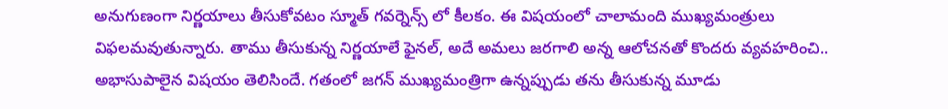అనుగుణంగా నిర్ణయాలు తీసుకోవటం స్మూత్ గవర్నెన్స్ లో కీలకం. ఈ విషయంలో చాలామంది ముఖ్యమంత్రులు విఫలమవుతున్నారు. తాము తీసుకున్న నిర్ణయాలే ఫైనల్, అదే అమలు జరగాలి అన్న ఆలోచనతో కొందరు వ్య‌వ‌హ‌రించి.. అభాసుపాలైన విషయం తెలిసిందే. గతంలో జగన్ ముఖ్యమంత్రిగా ఉన్నప్పుడు తను తీసుకున్న మూడు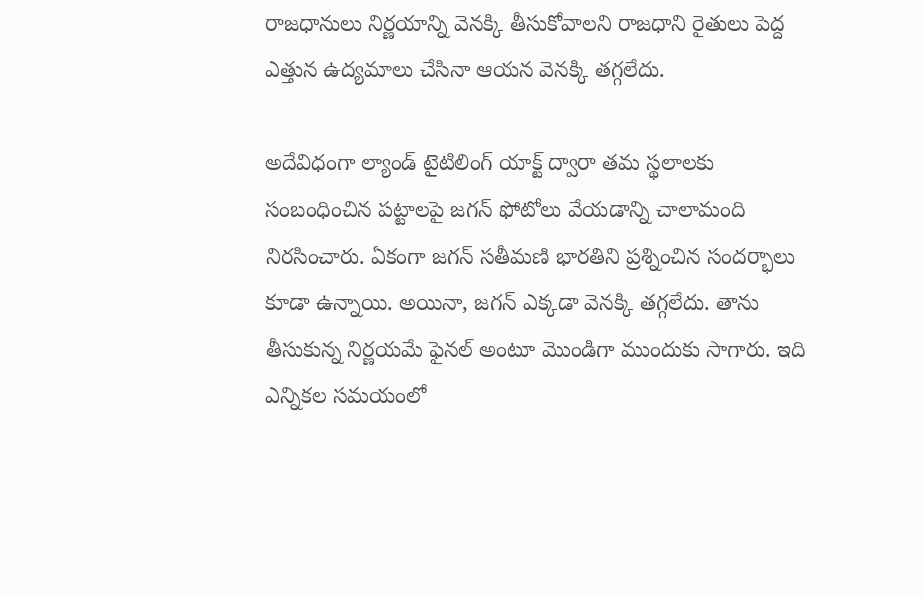రాజధానులు నిర్ణయాన్ని వెనక్కి తీసుకోవాలని రాజధాని రైతులు పెద్ద ఎత్తున ఉద్యమాలు చేసినా ఆయ‌న వెన‌క్కి త‌గ్గ‌లేదు.

అదేవిధంగా ల్యాండ్ టైటిలింగ్ యాక్ట్ ద్వారా తమ స్థలాలకు సంబంధించిన పట్టాలపై జగన్ ఫోటోలు వేయడాన్ని చాలామంది నిరసించారు. ఏకంగా జగన్ సతీమణి భారతిని ప్రశ్నించిన సందర్భాలు కూడా ఉన్నాయి. అయినా, జగన్ ఎక్కడా వెనక్కి తగ్గలేదు. తాను తీసుకున్న నిర్ణయమే ఫైనల్ అంటూ మొండిగా ముందుకు సాగారు. ఇది ఎన్నికల సమయంలో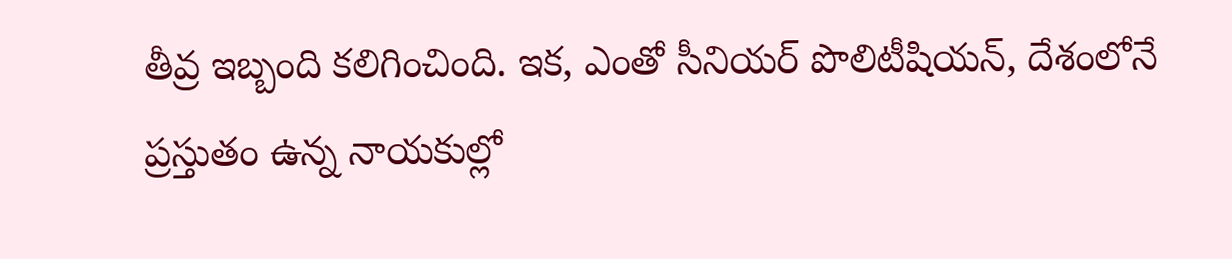తీవ్ర ఇబ్బంది కలిగించింది. ఇక‌, ఎంతో సీనియర్ పొలిటీషియ‌న్‌, దేశంలోనే ప్రస్తుతం ఉన్న నాయకుల్లో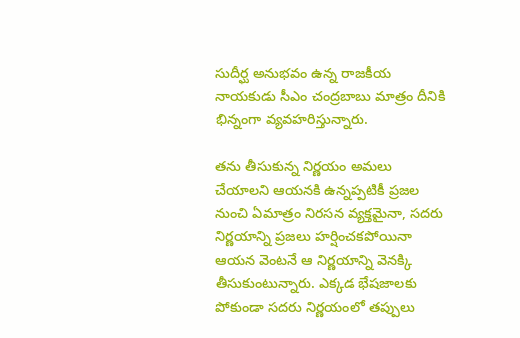సుదీర్ఘ అనుభవం ఉన్న రాజకీయ నాయకుడు సీఎం చంద్రబాబు మాత్రం దీనికి భిన్నంగా వ్యవహరిస్తున్నారు.

తను తీసుకున్న నిర్ణయం అమలు చేయాలని ఆయనకి ఉన్నప్పటికీ ప్రజల నుంచి ఏమాత్రం నిరసన వ్యక్తమైనా, సదరు నిర్ణయాన్ని ప్రజలు హర్షించకపోయినా ఆయన వెంటనే ఆ నిర్ణయాన్ని వెనక్కి తీసుకుంటున్నారు. ఎక్కడ భేషజాలకు పోకుండా సదరు నిర్ణయంలో తప్పులు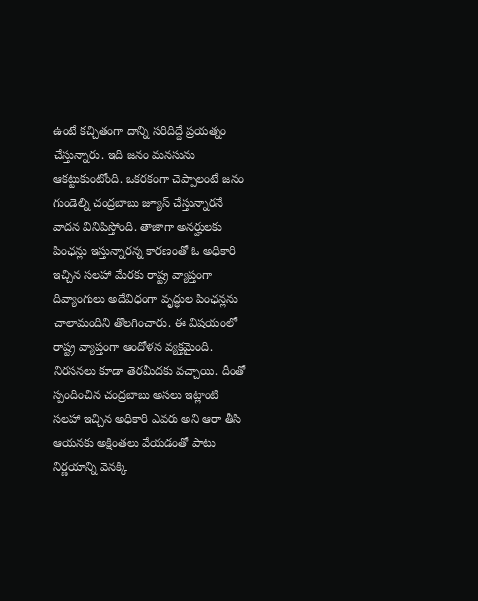ఉంటే కచ్చితంగా దాన్ని సరిదిద్దే ప్రయత్నం చేస్తున్నారు. ఇది జనం మనసును ఆకట్టుకుంటోంది. ఒకరకంగా చెప్పాలంటే జనం గుండెల్ని చంద్రబాబు జ్యూస్ చేస్తున్నారనే వాదన వినిపిస్తోంది. తాజాగా అనర్హులకు పింఛన్లు ఇస్తున్నారన్న కారణంతో ఓ అధికారి ఇచ్చిన సలహా మేరకు రాష్ట్ర వ్యాప్తంగా దివ్యాంగులు అదేవిధంగా వృద్ధుల పింఛన్లను చాలామందిని తొలగించారు. ఈ విషయంలో రాష్ట్ర వ్యాప్తంగా ఆందోళన వ్యక్తమైంది. నిరసనలు కూడా తెరమీదకు వచ్చాయి. దీంతో స్పందించిన చంద్రబాబు అసలు ఇట్లాంటి సలహా ఇచ్చిన అధికారి ఎవరు అని ఆరా తీసి ఆయనకు అక్షింతలు వేయడంతో పాటు నిర్ణయాన్ని వెనక్కి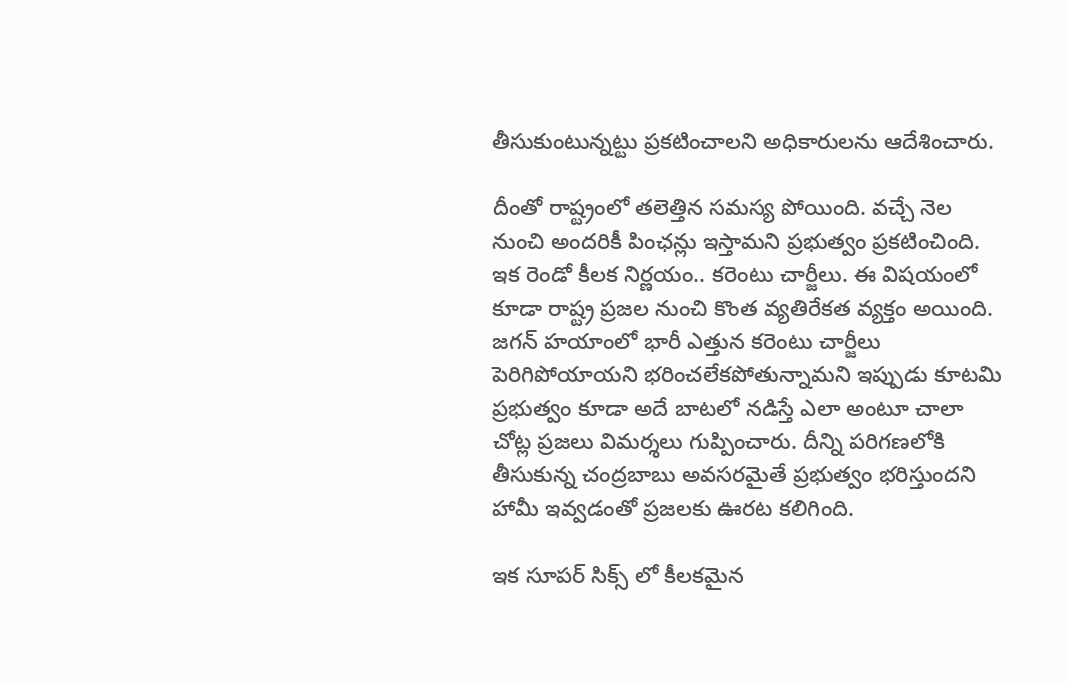తీసుకుంటున్నట్టు ప్రకటించాలని అధికారులను ఆదేశించారు.

దీంతో రాష్ట్రంలో తలెత్తిన సమస్య పోయింది. వచ్చే నెల నుంచి అందరికీ పింఛన్లు ఇస్తామని ప్రభుత్వం ప్రకటించింది. ఇక రెండో కీలక నిర్ణయం.. కరెంటు చార్జీలు. ఈ విషయంలో కూడా రాష్ట్ర ప్రజల నుంచి కొంత వ్యతిరేకత వ్యక్తం అయింది. జగన్ హయాంలో భారీ ఎత్తున కరెంటు చార్జీలు పెరిగిపోయాయని భరించలేకపోతున్నామని ఇప్పుడు కూటమి ప్రభుత్వం కూడా అదే బాటలో నడిస్తే ఎలా అంటూ చాలా చోట్ల ప్రజలు విమర్శలు గుప్పించారు. దీన్ని పరిగణలోకి తీసుకున్న చంద్రబాబు అవసరమైతే ప్రభుత్వం భరిస్తుందని హామీ ఇవ్వడంతో ప్రజలకు ఊరట కలిగింది.

ఇక సూపర్ సిక్స్ లో కీలకమైన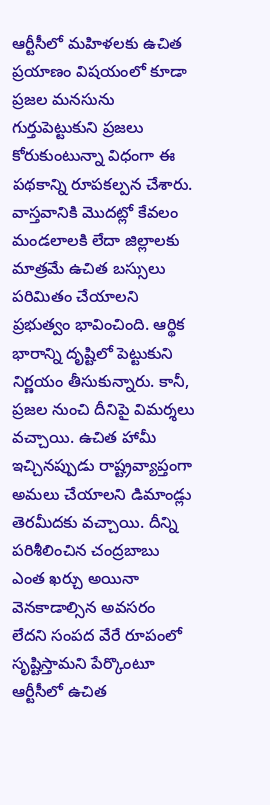ఆర్టీసీలో మహిళలకు ఉచిత ప్రయాణం విషయంలో కూడా ప్రజల మనసును గుర్తుపెట్టుకుని ప్రజలు కోరుకుంటున్నా విధంగా ఈ పథకాన్ని రూపకల్పన చేశారు. వాస్తవానికి మొదట్లో కేవలం మండలాలకి లేదా జిల్లాలకు మాత్రమే ఉచిత బస్సులు పరిమితం చేయాలని ప్రభుత్వం భావించింది. ఆర్థిక భారాన్ని దృష్టిలో పెట్టుకుని నిర్ణయం తీసుకున్నారు. కానీ, ప్రజల నుంచి దీనిపై విమర్శలు వచ్చాయి. ఉచిత హామీ ఇచ్చినప్పుడు రాష్ట్రవ్యాప్తంగా అమలు చేయాలని డిమాండ్లు తెర‌మీదకు వచ్చాయి. దీన్ని పరిశీలించిన చంద్రబాబు ఎంత ఖర్చు అయినా వెనకాడాల్సిన అవసరం లేదని సంపద వేరే రూపంలో సృష్టిస్తామని పేర్కొంటూ ఆర్టీసీలో ఉచిత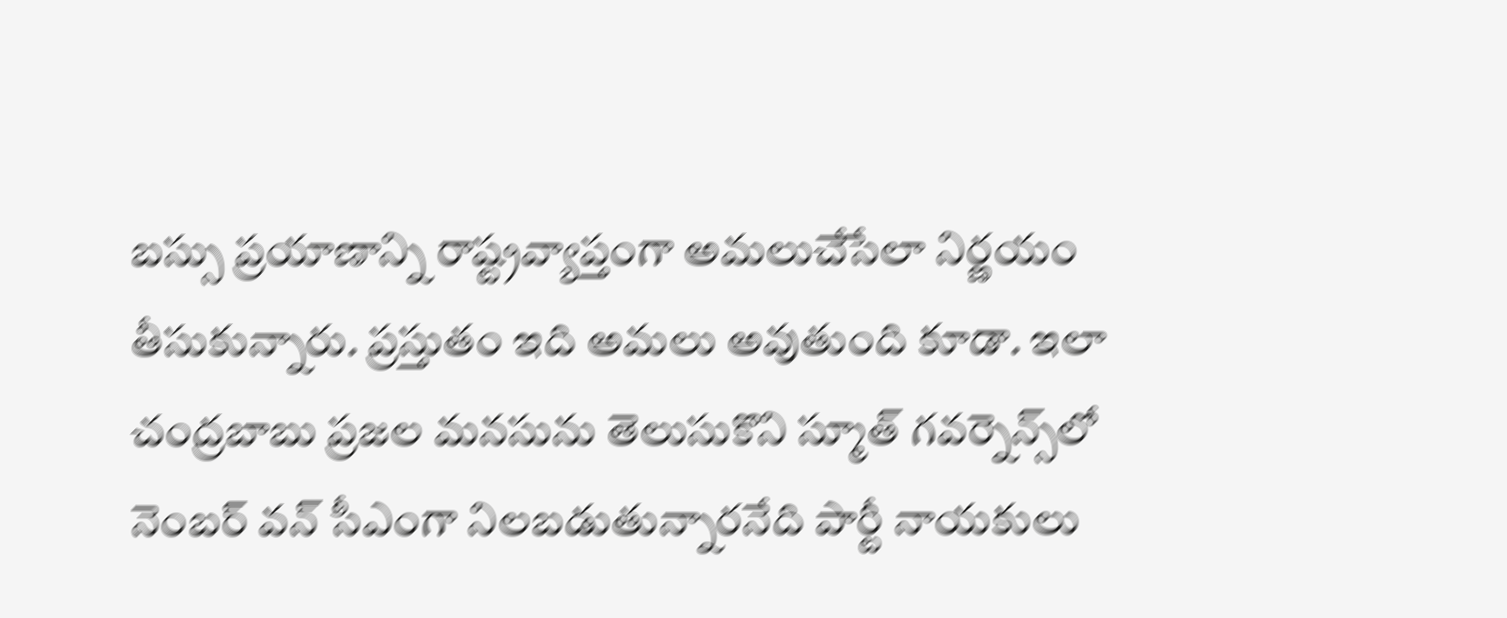బస్సు ప్రయాణాన్ని రాష్ట్రవ్యాప్తంగా అమలుచేసేలా నిర్ణయం తీసుకున్నారు. ప్రస్తుతం ఇది అమలు అవుతుంది కూడా. ఇలా చంద్రబాబు ప్రజల మనసును తెలుసుకొని స్మూత్ గవర్నెన్స్‌లో నెంబర్ వన్ సీఎంగా నిలబడుతున్నారనేది పార్టీ నాయకులు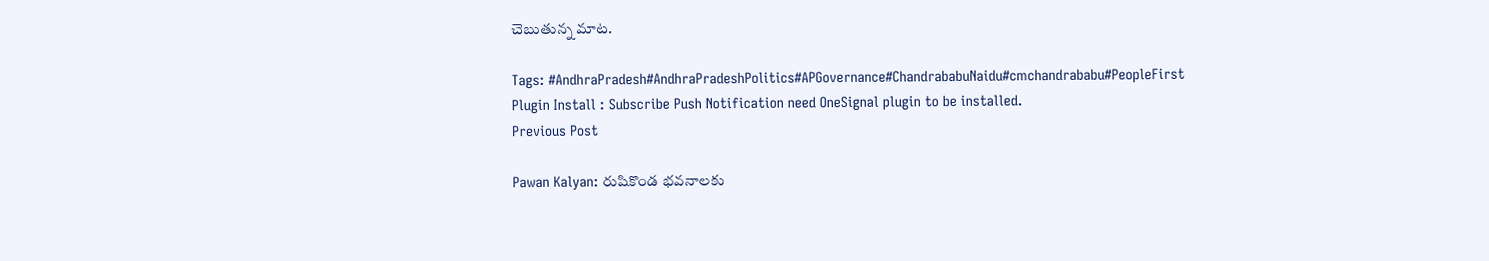చెబుతున్న మాట.

Tags: #AndhraPradesh#AndhraPradeshPolitics#APGovernance#ChandrababuNaidu#cmchandrababu#PeopleFirst
Plugin Install : Subscribe Push Notification need OneSignal plugin to be installed.
Previous Post

Pawan Kalyan: రుషికొండ భవనాలకు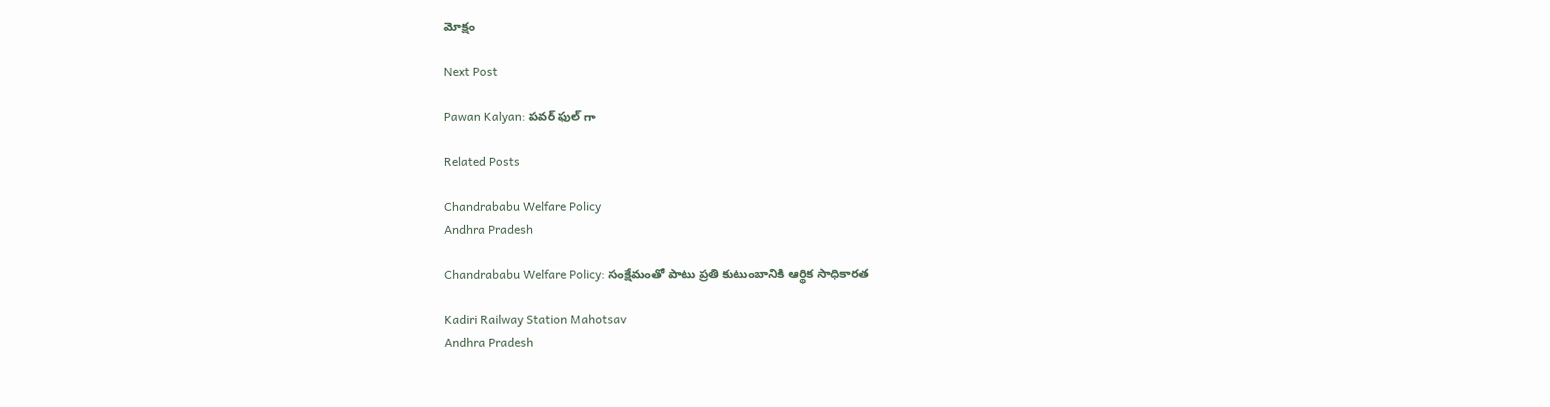మోక్షం

Next Post

Pawan Kalyan: పవర్ ఫుల్ గా

Related Posts

Chandrababu Welfare Policy
Andhra Pradesh

Chandrababu Welfare Policy: సంక్షేమంతో పాటు ప్రతి కుటుంబానికి ఆర్థిక సాధికారత

Kadiri Railway Station Mahotsav
Andhra Pradesh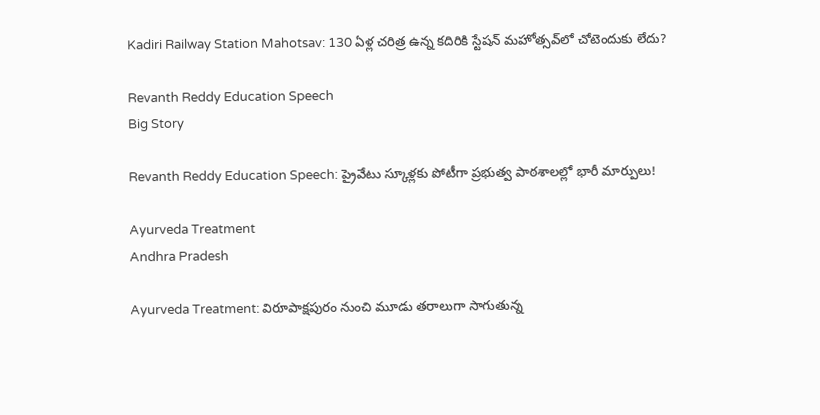Kadiri Railway Station Mahotsav: 130 ఏళ్ల చరిత్ర ఉన్న కదిరికి స్టేషన్ మహోత్సవ్‌లో చోటెందుకు లేదు?

Revanth Reddy Education Speech
Big Story

Revanth Reddy Education Speech: ప్రైవేటు స్కూళ్లకు పోటీగా ప్రభుత్వ పాఠశాలల్లో భారీ మార్పులు!

Ayurveda Treatment
Andhra Pradesh

Ayurveda Treatment: విరూపాక్షపురం నుంచి మూడు తరాలుగా సాగుతున్న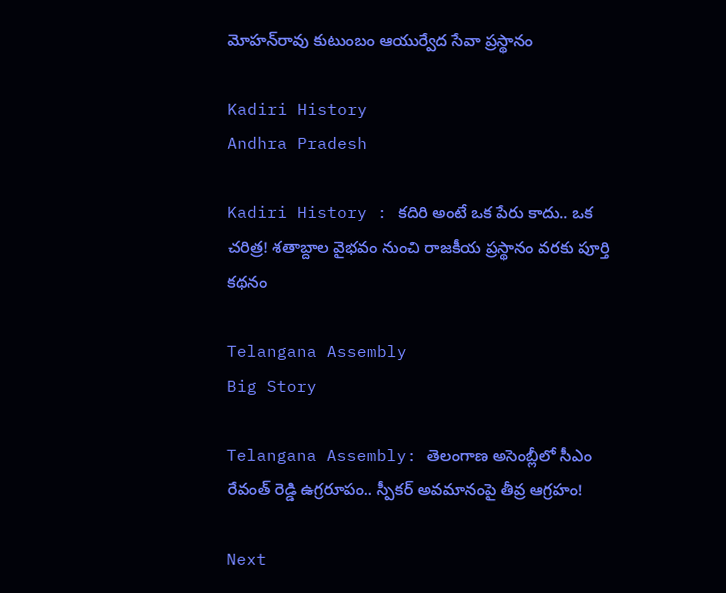మోహన్‌రావు కుటుంబం ఆయుర్వేద సేవా ప్రస్థానం

Kadiri History
Andhra Pradesh

Kadiri History : కదిరి అంటే ఒక పేరు కాదు.. ఒక చరిత్ర! శతాబ్దాల వైభవం నుంచి రాజకీయ ప్రస్థానం వరకు పూర్తి కథనం

Telangana Assembly
Big Story

Telangana Assembly: తెలంగాణ అసెంబ్లీలో సీఎం రేవంత్ రెడ్డి ఉగ్రరూపం.. స్పీకర్ అవమానంపై తీవ్ర ఆగ్రహం!

Next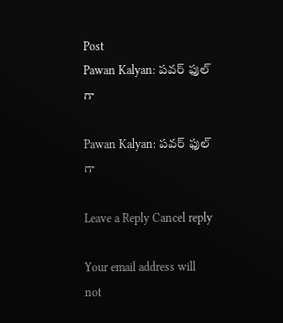Post
Pawan Kalyan: పవర్ ఫుల్ గా

Pawan Kalyan: పవర్ ఫుల్ గా

Leave a Reply Cancel reply

Your email address will not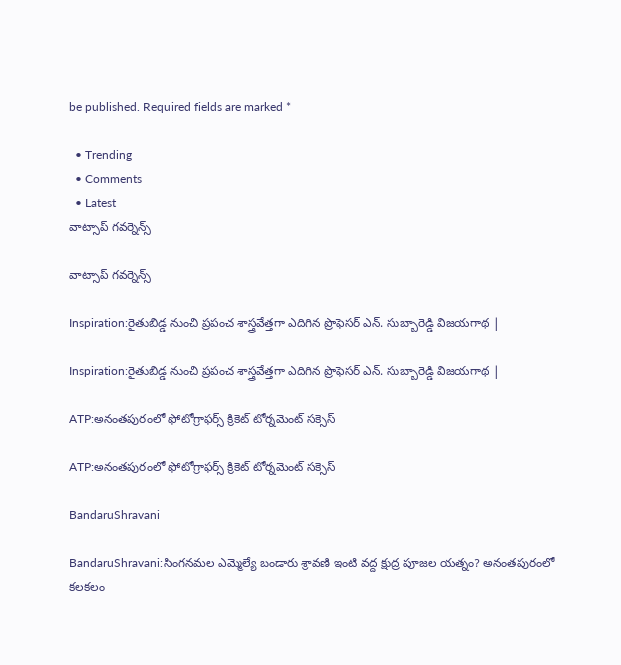be published. Required fields are marked *

  • Trending
  • Comments
  • Latest
వాట్సాప్ గవర్నెన్స్

వాట్సాప్ గవర్నెన్స్

Inspiration:రైతుబిడ్డ నుంచి ప్రపంచ శాస్త్రవేత్తగా ఎదిగిన ప్రొఫెసర్ ఎన్. సుబ్బారెడ్డి విజయగాథ |

Inspiration:రైతుబిడ్డ నుంచి ప్రపంచ శాస్త్రవేత్తగా ఎదిగిన ప్రొఫెసర్ ఎన్. సుబ్బారెడ్డి విజయగాథ |

ATP:అనంతపురంలో ఫోటోగ్రాఫర్స్ క్రికెట్ టోర్నమెంట్ సక్సెస్

ATP:అనంతపురంలో ఫోటోగ్రాఫర్స్ క్రికెట్ టోర్నమెంట్ సక్సెస్

BandaruShravani

BandaruShravani:సింగనమల ఎమ్మెల్యే బండారు శ్రావణి ఇంటి వద్ద క్షుద్ర పూజల యత్నం? అనంతపురంలో కలకలం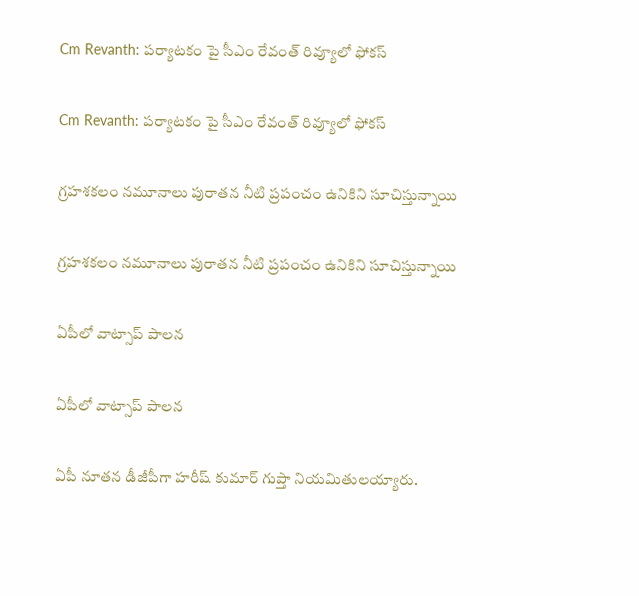Cm Revanth: పర్యాటకం పై సీఎం రేవంత్ రివ్యూలో ఫోకస్

Cm Revanth: పర్యాటకం పై సీఎం రేవంత్ రివ్యూలో ఫోకస్

గ్రహశకలం నమూనాలు పురాతన నీటి ప్రపంచం ఉనికిని సూచిస్తున్నాయి

గ్రహశకలం నమూనాలు పురాతన నీటి ప్రపంచం ఉనికిని సూచిస్తున్నాయి

ఏపీలో వాట్సాప్ పాలన

ఏపీలో వాట్సాప్ పాలన

ఏపీ నూతన డీజీపీగా హరీష్‌ కుమార్‌ గుప్తా నియమితులయ్యారు.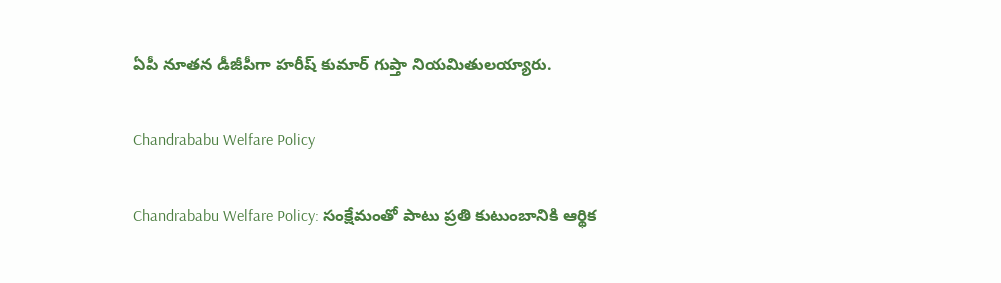ఏపీ నూతన డీజీపీగా హరీష్‌ కుమార్‌ గుప్తా నియమితులయ్యారు.

Chandrababu Welfare Policy

Chandrababu Welfare Policy: సంక్షేమంతో పాటు ప్రతి కుటుంబానికి ఆర్థిక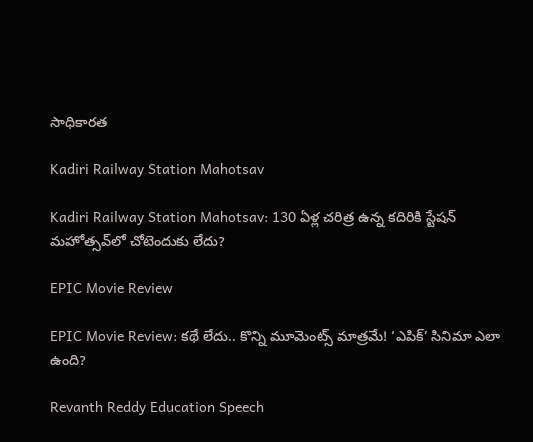సాధికారత

Kadiri Railway Station Mahotsav

Kadiri Railway Station Mahotsav: 130 ఏళ్ల చరిత్ర ఉన్న కదిరికి స్టేషన్ మహోత్సవ్‌లో చోటెందుకు లేదు?

EPIC Movie Review

EPIC Movie Review: కథే లేదు.. కొన్ని మూమెంట్స్ మాత్రమే! ‘ఎపిక్’ సినిమా ఎలా ఉంది?

Revanth Reddy Education Speech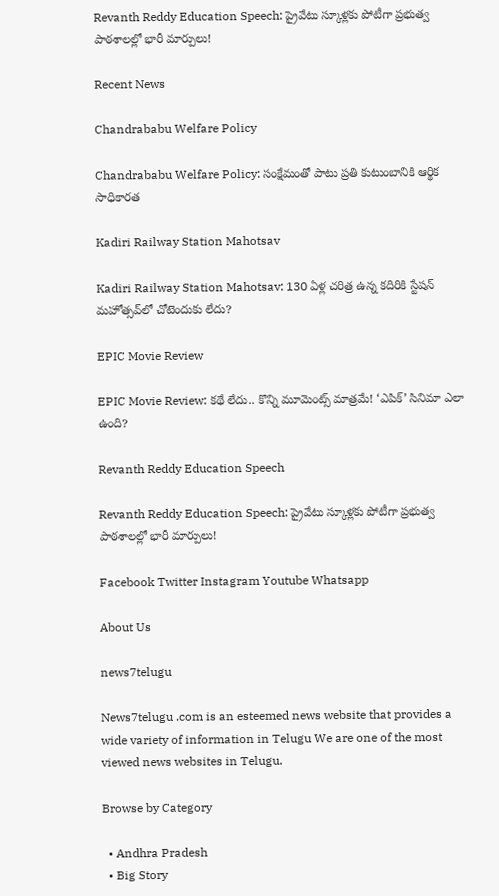Revanth Reddy Education Speech: ప్రైవేటు స్కూళ్లకు పోటీగా ప్రభుత్వ పాఠశాలల్లో భారీ మార్పులు!

Recent News

Chandrababu Welfare Policy

Chandrababu Welfare Policy: సంక్షేమంతో పాటు ప్రతి కుటుంబానికి ఆర్థిక సాధికారత

Kadiri Railway Station Mahotsav

Kadiri Railway Station Mahotsav: 130 ఏళ్ల చరిత్ర ఉన్న కదిరికి స్టేషన్ మహోత్సవ్‌లో చోటెందుకు లేదు?

EPIC Movie Review

EPIC Movie Review: కథే లేదు.. కొన్ని మూమెంట్స్ మాత్రమే! ‘ఎపిక్’ సినిమా ఎలా ఉంది?

Revanth Reddy Education Speech

Revanth Reddy Education Speech: ప్రైవేటు స్కూళ్లకు పోటీగా ప్రభుత్వ పాఠశాలల్లో భారీ మార్పులు!

Facebook Twitter Instagram Youtube Whatsapp

About Us

news7telugu

News7telugu .com is an esteemed news website that provides a wide variety of information in Telugu We are one of the most viewed news websites in Telugu.

Browse by Category

  • Andhra Pradesh
  • Big Story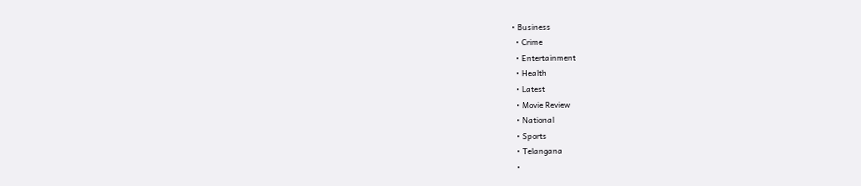• Business
  • Crime
  • Entertainment
  • Health
  • Latest
  • Movie Review
  • National
  • Sports
  • Telangana
  •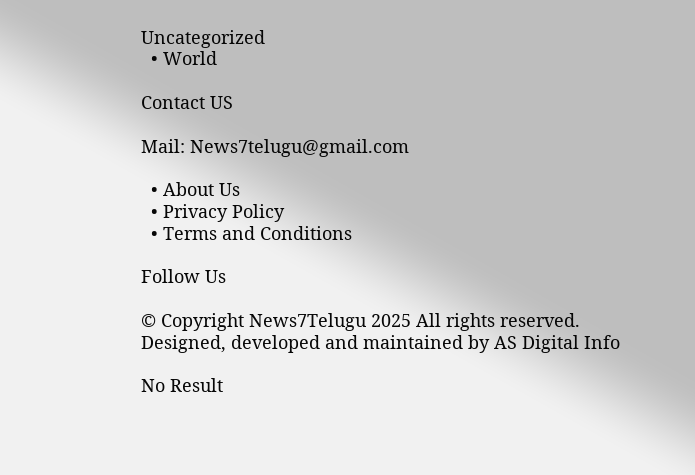Uncategorized
  • World

Contact US

Mail: News7telugu@gmail.com

  • About Us
  • Privacy Policy
  • Terms and Conditions

Follow Us

© Copyright News7Telugu 2025 All rights reserved. Designed, developed and maintained by AS Digital Info

No Result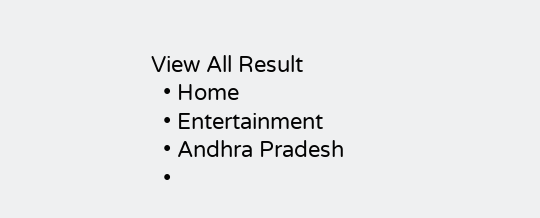View All Result
  • Home
  • Entertainment
  • Andhra Pradesh
  •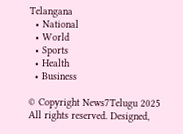Telangana
  • National
  • World
  • Sports
  • Health
  • Business

© Copyright News7Telugu 2025 All rights reserved. Designed,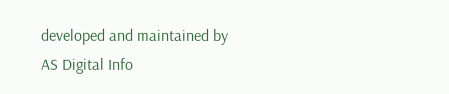developed and maintained by AS Digital Info